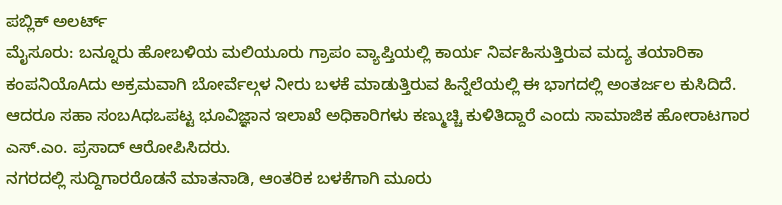ಪಬ್ಲಿಕ್ ಅಲರ್ಟ್
ಮೈಸೂರು: ಬನ್ನೂರು ಹೋಬಳಿಯ ಮಲಿಯೂರು ಗ್ರಾಪಂ ವ್ಯಾಪ್ತಿಯಲ್ಲಿ ಕಾರ್ಯ ನಿರ್ವಹಿಸುತ್ತಿರುವ ಮದ್ಯ ತಯಾರಿಕಾ ಕಂಪನಿಯೊAದು ಅಕ್ರಮವಾಗಿ ಬೋರ್ವೆಲ್ಗಳ ನೀರು ಬಳಕೆ ಮಾಡುತ್ತಿರುವ ಹಿನ್ನೆಲೆಯಲ್ಲಿ ಈ ಭಾಗದಲ್ಲಿ ಅಂತರ್ಜಲ ಕುಸಿದಿದೆ. ಆದರೂ ಸಹಾ ಸಂಬAಧಒಪಟ್ಟ ಭೂವಿಜ್ಞಾನ ಇಲಾಖೆ ಅಧಿಕಾರಿಗಳು ಕಣ್ಮುಚ್ಚಿ ಕುಳಿತಿದ್ದಾರೆ ಎಂದು ಸಾಮಾಜಿಕ ಹೋರಾಟಗಾರ ಎಸ್.ಎಂ. ಪ್ರಸಾದ್ ಆರೋಪಿಸಿದರು.
ನಗರದಲ್ಲಿ ಸುದ್ದಿಗಾರರೊಡನೆ ಮಾತನಾಡಿ, ಆಂತರಿಕ ಬಳಕೆಗಾಗಿ ಮೂರು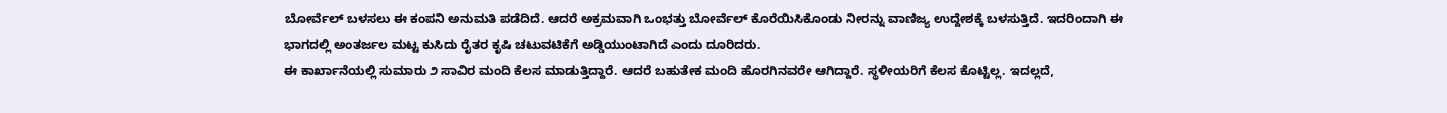ಬೋರ್ವೆಲ್ ಬಳಸಲು ಈ ಕಂಪನಿ ಅನುಮತಿ ಪಡೆದಿದೆ. ಆದರೆ ಅಕ್ರಮವಾಗಿ ಒಂಭತ್ತು ಬೋರ್ವೆಲ್ ಕೊರೆಯಿಸಿಕೊಂಡು ನೀರನ್ನು ವಾಣಿಜ್ಯ ಉದ್ದೇಶಕ್ಕೆ ಬಳಸುತ್ತಿದೆ. ಇದರಿಂದಾಗಿ ಈ ಭಾಗದಲ್ಲಿ ಅಂತರ್ಜಲ ಮಟ್ಟ ಕುಸಿದು ರೈತರ ಕೃಷಿ ಚಟುವಟಿಕೆಗೆ ಅಡ್ಡಿಯುಂಟಾಗಿದೆ ಎಂದು ದೂರಿದರು.
ಈ ಕಾರ್ಖಾನೆಯಲ್ಲಿ ಸುಮಾರು ೨ ಸಾವಿರ ಮಂದಿ ಕೆಲಸ ಮಾಡುತ್ತಿದ್ದಾರೆ. ಆದರೆ ಬಹುತೇಕ ಮಂದಿ ಹೊರಗಿನವರೇ ಆಗಿದ್ದಾರೆ. ಸ್ಥಳೀಯರಿಗೆ ಕೆಲಸ ಕೊಟ್ಟಿಲ್ಲ. ಇದಲ್ಲದೆ,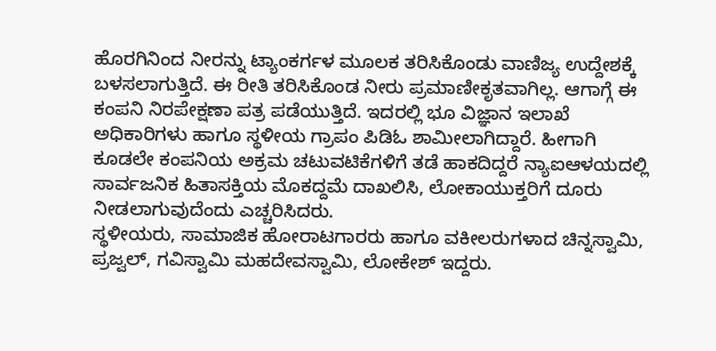ಹೊರಗಿನಿಂದ ನೀರನ್ನು ಟ್ಯಾಂಕರ್ಗಳ ಮೂಲಕ ತರಿಸಿಕೊಂಡು ವಾಣಿಜ್ಯ ಉದ್ದೇಶಕ್ಕೆ ಬಳಸಲಾಗುತ್ತಿದೆ. ಈ ರೀತಿ ತರಿಸಿಕೊಂಡ ನೀರು ಪ್ರಮಾಣೀಕೃತವಾಗಿಲ್ಲ. ಆಗಾಗ್ಗೆ ಈ ಕಂಪನಿ ನಿರಪೇಕ್ಷಣಾ ಪತ್ರ ಪಡೆಯುತ್ತಿದೆ. ಇದರಲ್ಲಿ ಭೂ ವಿಜ್ಞಾನ ಇಲಾಖೆ ಅಧಿಕಾರಿಗಳು ಹಾಗೂ ಸ್ಥಳೀಯ ಗ್ರಾಪಂ ಪಿಡಿಓ ಶಾಮೀಲಾಗಿದ್ದಾರೆ. ಹೀಗಾಗಿ ಕೂಡಲೇ ಕಂಪನಿಯ ಅಕ್ರಮ ಚಟುವಟಿಕೆಗಳಿಗೆ ತಡೆ ಹಾಕದಿದ್ದರೆ ನ್ಯಾಐಆಳಯದಲ್ಲಿ ಸಾರ್ವಜನಿಕ ಹಿತಾಸಕ್ತಿಯ ಮೊಕದ್ದಮೆ ದಾಖಲಿಸಿ, ಲೋಕಾಯುಕ್ತರಿಗೆ ದೂರು ನೀಡಲಾಗುವುದೆಂದು ಎಚ್ಚರಿಸಿದರು.
ಸ್ಥಳೀಯರು, ಸಾಮಾಜಿಕ ಹೋರಾಟಗಾರರು ಹಾಗೂ ವಕೀಲರುಗಳಾದ ಚಿನ್ನಸ್ವಾಮಿ, ಪ್ರಜ್ವಲ್, ಗವಿಸ್ವಾಮಿ ಮಹದೇವಸ್ವಾಮಿ, ಲೋಕೇಶ್ ಇದ್ದರು.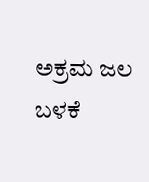ಅಕ್ರಮ ಜಲ ಬಳಕೆ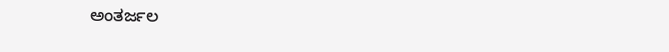ಅಂತರ್ಜಲ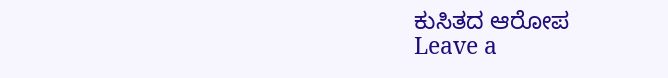ಕುಸಿತದ ಆರೋಪ
Leave a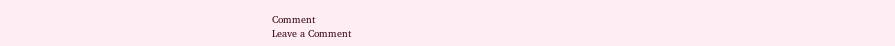Comment
Leave a Comment